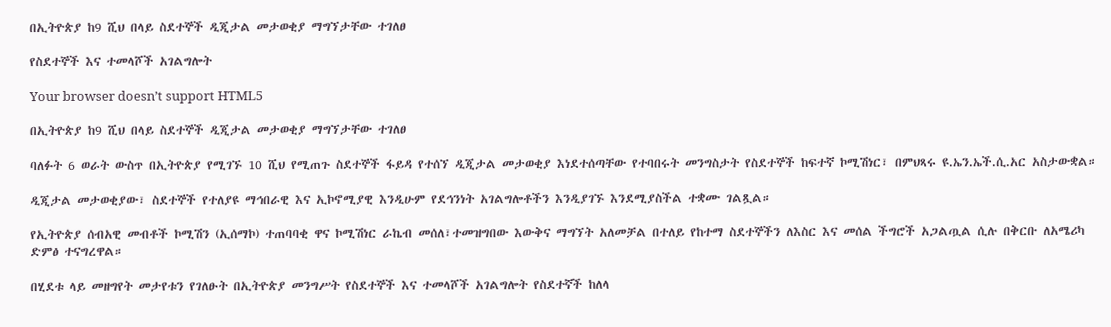በኢትዮጵያ ከ9 ሺህ በላይ ስደተኞች ዲጂታል መታወቂያ ማግኘታቸው ተገለፀ

የስደተኞች እና ተመላሾች አገልግሎት

Your browser doesn’t support HTML5

በኢትዮጵያ ከ9 ሺህ በላይ ስደተኞች ዲጂታል መታወቂያ ማግኘታቸው ተገለፀ

ባለፉት 6 ወራት ውስጥ በኢትዮጵያ የሚገኙ 10 ሺህ የሚጠጉ ስደተኞች ፋይዳ የተሰኘ ዲጂታል መታወቂያ እነደተሰጣቸው የተባበሩት መንግስታት የስደተኞች ከፍተኛ ኮሚሽነር፣ በምህጻሩ ዩ.ኤን.ኤች.ሲ.አር አስታውቋል።

ዲጂታል መታወቂያው፣ ስደተኞች የተለያዩ ማኅበራዊ እና ኢኮኖሚያዊ እንዲሁም የደኅንነት አገልግሎቶችን እንዲያገኙ እንደሚያስችል ተቋሙ ገልጿል።

የኢትዮጵያ ሰብአዊ መብቶች ኮሚሽን (ኢሰማኮ) ተጠባባቂ ዋና ኮሚሽነር ራኬብ መሰለ፣ተመዝግበው እውቅና ማግኘት አለመቻል በተለይ የከተማ ስደተኞችን ለእስር እና መሰል ችግሮች አጋልጧል ሲሉ በቅርቡ ለአሜሪካ ድምፅ ተናግረዋል።

በሂደቱ ላይ መዘግየት መታየቱን የገለፁት በኢትዮጵያ መንግሥት የስደተኞች እና ተመላሾች አገልግሎት የስደተኛች ከለላ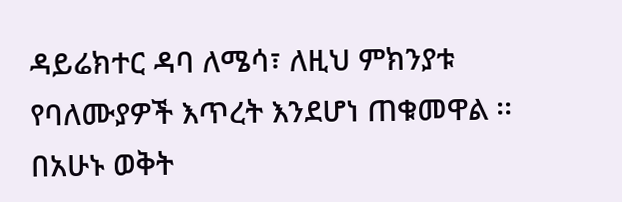ዳይሬክተር ዳባ ለሜሳ፣ ለዚህ ምክንያቱ የባለሙያዎች እጥረት እንደሆነ ጠቁመዋል ፡፡ በአሁኑ ወቅት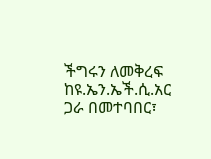ችግሩን ለመቅረፍ ከዩ.ኤን.ኤች.ሲ.አር ጋራ በመተባበር፣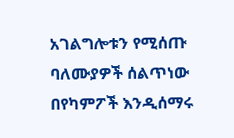አገልግሎቱን የሚሰጡ ባለሙያዎች ሰልጥነው በየካምፖች እንዲሰማሩ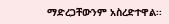ማድረጋቸውንም አስረድተዋል፡፡